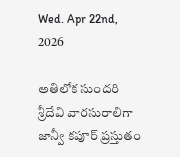Wed. Apr 22nd, 2026

అతిలోక సుందరి శ్రీదేవి వారసురాలిగా జాన్వీ కపూర్ ప్రస్తుతం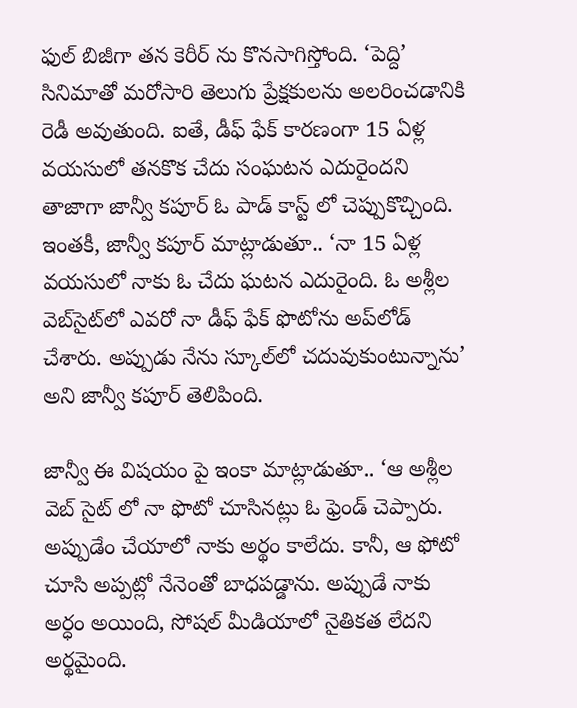ఫుల్ బిజీగా తన కెరీర్ ను కొనసాగిస్తోంది. ‘పెద్ది’ సినిమాతో మరోసారి తెలుగు ప్రేక్షకులను అలరించడానికి రెడీ అవుతుంది. ఐతే, డీఫ్‌ ఫేక్‌ కారణంగా 15 ఏళ్ల వయసులో తనకొక చేదు సంఘటన ఎదురైందని తాజాగా జాన్వీ కపూర్‌ ఓ పాడ్‌ కాస్ట్‌ లో చెప్పుకొచ్చింది. ఇంతకీ, జాన్వీ కపూర్ మాట్లాడుతూ.. ‘నా 15 ఏళ్ల వయసులో నాకు ఓ చేదు ఘటన ఎదురైంది. ఓ అశ్లీల వెబ్‌సైట్‌లో ఎవరో నా డీఫ్‌ ఫేక్‌ ఫొటోను అప్‌లోడ్‌ చేశారు. అప్పుడు నేను స్కూల్‌లో చదువుకుంటున్నాను’ అని జాన్వీ కపూర్ తెలిపింది.

జాన్వీ ఈ విషయం పై ఇంకా మాట్లాడుతూ.. ‘ఆ అశ్లీల వెబ్‌ సైట్‌ లో నా ఫొటో చూసినట్లు ఓ ఫ్రెండ్ చెప్పారు. అప్పుడేం చేయాలో నాకు అర్థం కాలేదు. కానీ, ఆ ఫోటో చూసి అప్పట్లో నేనెంతో బాధపడ్డాను. అప్పుడే నాకు అర్ధం అయింది, సోషల్‌ మీడియాలో నైతికత లేదని అర్థమైంది.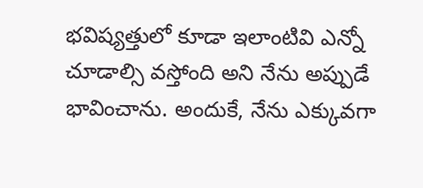భవిష్యత్తులో కూడా ఇలాంటివి ఎన్నో చూడాల్సి వస్తోంది అని నేను అప్పుడే భావించాను. అందుకే, నేను ఎక్కువగా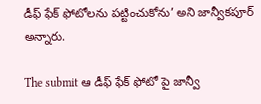డీఫ్‌ ఫేక్‌ ఫోటోలను పట్టించుకోను’ అని జాన్వీకపూర్‌ అన్నారు.

The submit ఆ డీఫ్‌ ఫేక్‌ ఫోటో పై జాన్వీ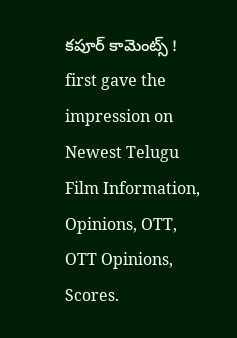కపూర్ కామెంట్స్ ! first gave the impression on Newest Telugu Film Information, Opinions, OTT, OTT Opinions, Scores.